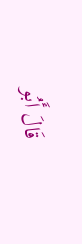قَالَ أَبُو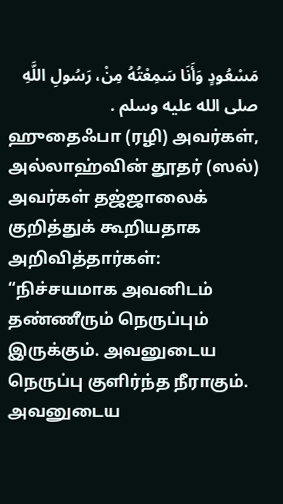مَسْعُودٍ وَأَنَا سَمِعْتُهُ مِنْ، رَسُولِ اللَّهِ صلى الله عليه وسلم .
ஹுதைஃபா (ரழி) அவர்கள், அல்லாஹ்வின் தூதர் (ஸல்) அவர்கள் தஜ்ஜாலைக் குறித்துக் கூறியதாக அறிவித்தார்கள்:
“நிச்சயமாக அவனிடம் தண்ணீரும் நெருப்பும் இருக்கும். அவனுடைய நெருப்பு குளிர்ந்த நீராகும். அவனுடைய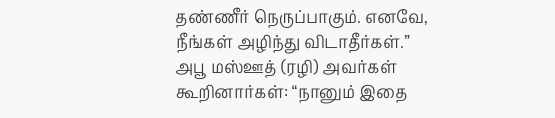தண்ணீர் நெருப்பாகும். எனவே, நீங்கள் அழிந்து விடாதீர்கள்.”
அபூ மஸ்ஊத் (ரழி) அவர்கள் கூறினார்கள்: “நானும் இதை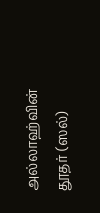அல்லாஹ்வின் தூதர் (ஸல்)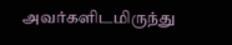அவர்களிடமிருந்து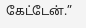கேட்டேன்.”